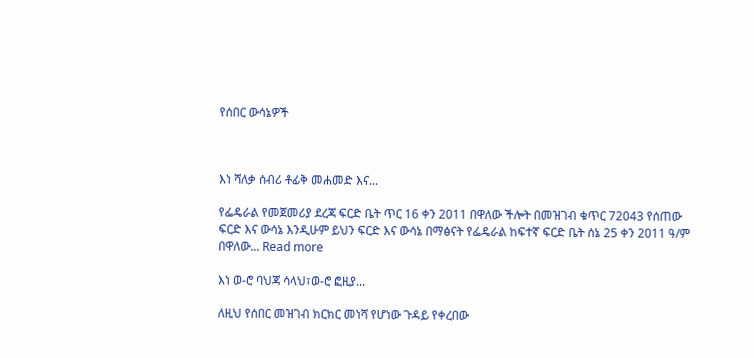የሰበር ውሳኔዎች



እነ ሻለቃ ሰብሪ ቶፊቅ መሐመድ እና...

የፌዴራል የመጀመሪያ ደረጃ ፍርድ ቤት ጥር 16 ቀን 2011 በዋለው ችሎት በመዝገብ ቁጥር 72043 የሰጠው ፍርድ እና ውሳኔ እንዲሁም ይህን ፍርድ እና ውሳኔ በማፅናት የፌዴራል ከፍተኛ ፍርድ ቤት ሰኔ 25 ቀን 2011 ዓ/ም በዋለው... Read more

እነ ወ-ሮ ባህጃ ሳላህ፣ወ-ሮ ፎዚያ...

ለዚህ የሰበር መዝገብ ክርክር መነሻ የሆነው ጉዳይ የቀረበው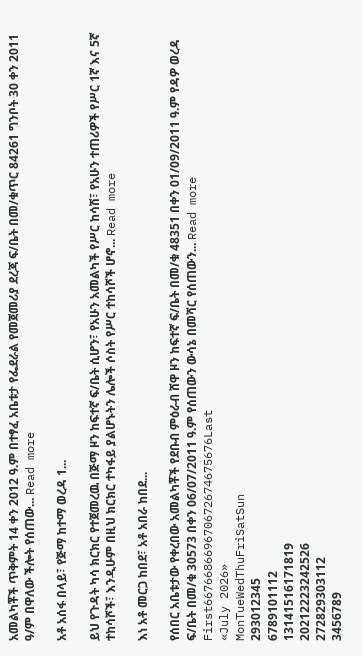አመልካቾች ጥቅምት 14 ቀን 2012 ዓ.ም በተፃፈ አቤቱታ የፌደራል የመጀመሪያ ደረጃ ፍ/ቤት በመ/ቁጥር 84261 ግንቦት 30 ቀን 2011 ዓ/ም በዋለው ችሎት የሰጠው... Read more

አቶ አሰፋ በላይ፣ የጅማ ከተማ ወረዳ 1...

ይህ የጉዳት ካሳ ክርክር የተጀመረዉ በጅማ ዞን ከፍተኛ ፍ/ቤት ሲሆን፣ የአሁን አመልካች የሥር ከሳሽ፣ የአሁን ተጠሪዎች የሥር 1ኛ እና 5ኛ ተከሳሾች፣ እንዲሁም በዚህ ክርክር ተካፋይ ያልሆኑትን ሌሎች ሶስት የሥር ተከሳሾች ሆኖ... Read more

እነ አቶ መርጋ ከበደ፣ አቶ አበራ ከበደ...

የሰበር አቤቱታው የቀረበው አመልካቾች የደቡብ ምዕራብ ሸዋ ዞን ከፍተኛ ፍ/ቤት በመ/ቁ 48351 በቀን 01/09/2011 ዓ.ም የዳዎ ወረዳ ፍ/ቤት በመ/ቁ 30573 በቀን 06/07/2011 ዓ.ም የሰጠውን ውሳኔ በመሻር የሰጠውን... Read more
First667668669670672674675676Last
«July 2026»
MonTueWedThuFriSatSun
293012345
6789101112
13141516171819
20212223242526
272829303112
3456789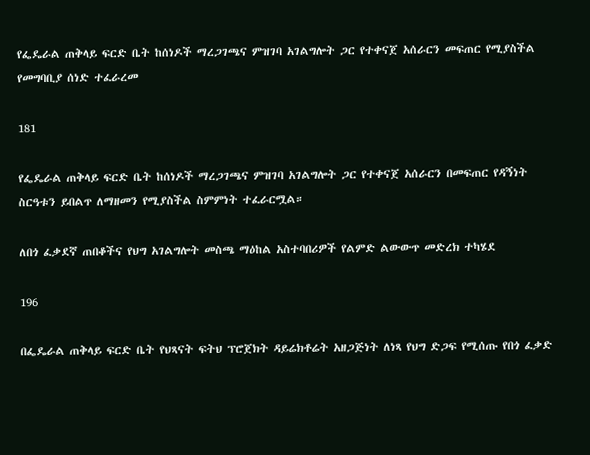የፌዴራል ጠቅላይ ፍርድ ቤት ከሰነዶች ማረጋገጫና ምዝገባ አገልግሎት ጋር የተቀናጀ አሰራርን መፍጠር የሚያስችል የመግባቢያ ሰነድ ተፈራረመ

181

የፌዴራል ጠቅላይ ፍርድ ቤት ከሰነዶች ማረጋገጫና ምዝገባ አገልግሎት ጋር የተቀናጀ አሰራርን በመፍጠር የዳኝነት ስርዓቱን ይበልጥ ለማዘመን የሚያስችል ስምምነት ተፈራርሟል።

ለበጎ ፈቃደኛ ጠበቆችና የህግ አገልግሎት መስጫ ማዕከል አስተባበሪዎች የልምድ ልውውጥ መድረክ ተካሄደ

196

በፌዴራል ጠቅላይ ፍርድ ቤት የህጻናት ፍትህ ፕሮጀክት ዳይሬክቶሬት አዘጋጅነት ለነጻ የህግ ድጋፍ የሚሰጡ የበጎ ፈቃድ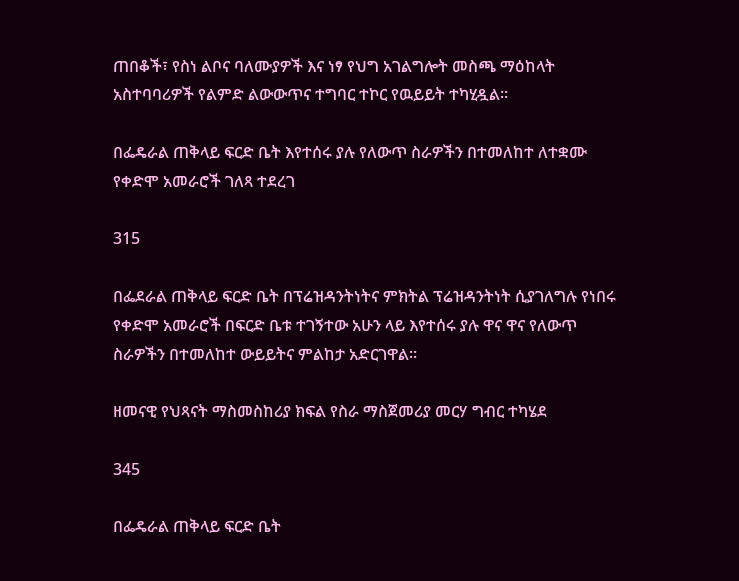ጠበቆች፣ የስነ ልቦና ባለሙያዎች እና ነፃ የህግ አገልግሎት መስጫ ማዕከላት አስተባባሪዎች የልምድ ልውውጥና ተግባር ተኮር የዉይይት ተካሂዷል።

በፌዴራል ጠቅላይ ፍርድ ቤት እየተሰሩ ያሉ የለውጥ ስራዎችን በተመለከተ ለተቋሙ የቀድሞ አመራሮች ገለጻ ተደረገ

315

በፌደራል ጠቅላይ ፍርድ ቤት በፕሬዝዳንትነትና ምክትል ፕሬዝዳንትነት ሲያገለግሉ የነበሩ የቀድሞ አመራሮች በፍርድ ቤቱ ተገኝተው አሁን ላይ እየተሰሩ ያሉ ዋና ዋና የለውጥ ስራዎችን በተመለከተ ውይይትና ምልከታ አድርገዋል።

ዘመናዊ የህጻናት ማስመስከሪያ ክፍል የስራ ማስጀመሪያ መርሃ ግብር ተካሄደ

345

በፌዴራል ጠቅላይ ፍርድ ቤት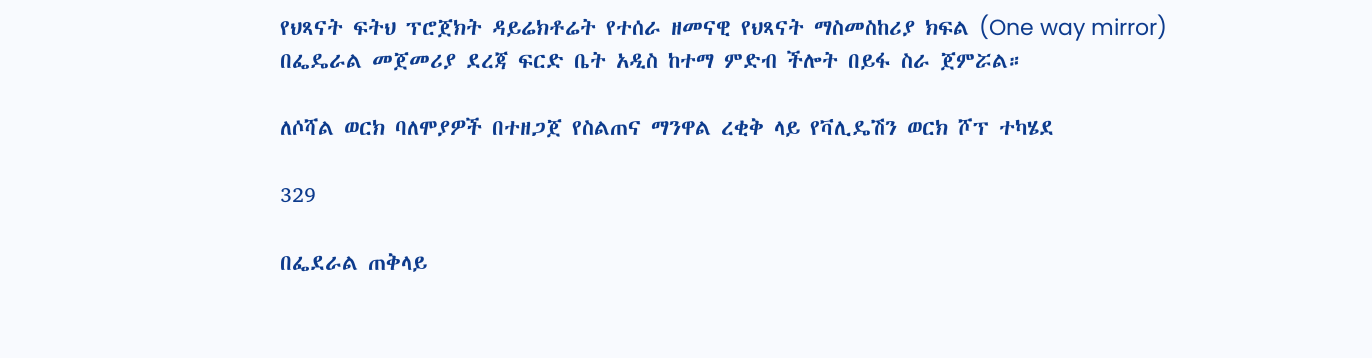የህጻናት ፍትህ ፕሮጀክት ዳይሬክቶሬት የተሰራ ዘመናዊ የህጻናት ማስመስከሪያ ክፍል (One way mirror) በፌዴራል መጀመሪያ ደረጃ ፍርድ ቤት አዲስ ከተማ ምድብ ችሎት በይፋ ስራ ጀምሯል።

ለሶሻል ወርክ ባለሞያዎች በተዘጋጀ የስልጠና ማንዋል ረቂቅ ላይ የቫሊዴሽን ወርክ ሾፕ ተካሄደ

329

በፌደራል ጠቅላይ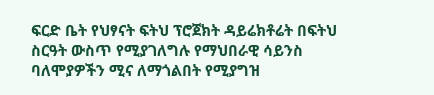ፍርድ ቤት የህፃናት ፍትህ ፕሮጀክት ዳይሬክቶሬት በፍትህ ስርዓት ውስጥ የሚያገለግሉ የማህበራዊ ሳይንስ ባለሞያዎችን ሚና ለማጎልበት የሚያግዝ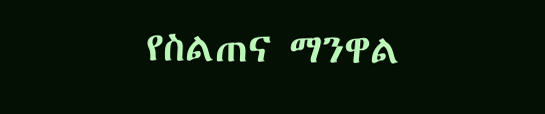የስልጠና ማንዋል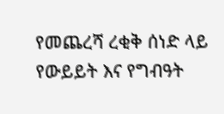የመጨረሻ ረቂቅ ሰነድ ላይ የውይይት እና የግብዓት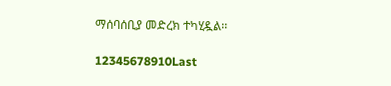ማሰባሰቢያ መድረክ ተካሂዷል፡፡

12345678910Last